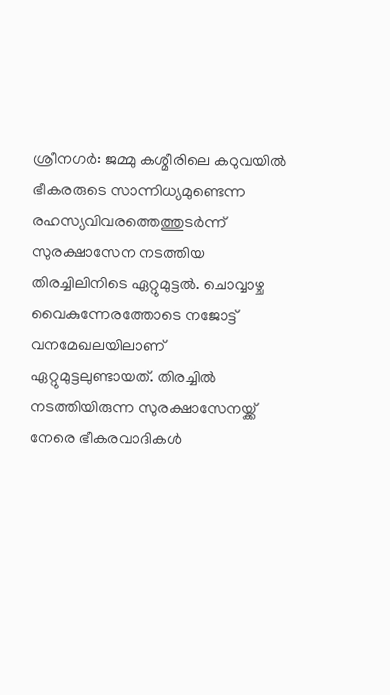ശ്രീനഗർ: ജമ്മു കശ്മീരിലെ കഠുവയിൽ ഭീകരരുടെ സാന്നിധ്യമുണ്ടെന്ന രഹസ്യവിവരത്തെത്തുടർന്ന് സുരക്ഷാസേന നടത്തിയ തിരച്ചിലിനിടെ ഏറ്റുമുട്ടൽ. ചൊവ്വാഴ്ച വൈകുന്നേരത്തോടെ നജോട്ട് വനമേഖലയിലാണ് ഏറ്റുമുട്ടലുണ്ടായത്. തിരച്ചിൽ നടത്തിയിരുന്ന സുരക്ഷാസേനയ്ക്ക് നേരെ ഭീകരവാദികൾ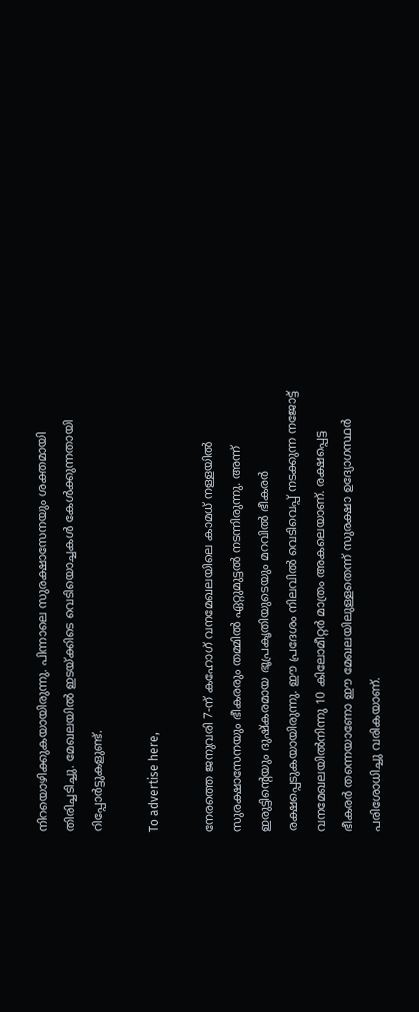നിറയൊഴിക്കുകയായിരുന്നു. പിന്നാലെ സുരക്ഷാസേനയും ശക്തമായി തിരിച്ചടിച്ചു. മേഖലയിൽ ഇടയ്ക്കിടെ വെടിയൊച്ചകൾ കേൾക്കുന്നതായി റിപ്പോർട്ടുകളുണ്ട്.

To advertise here,

നേരത്തെ ജനുവരി 7-ന് കഹോഗ് വനമേഖലയിലെ കാമധ് നള്ളയിൽ സുരക്ഷാസേനയും ഭീകരരും തമ്മിൽ ഏറ്റുമുട്ടൽ നടന്നിരുന്നു. അന്ന് ഇരുട്ടിന്റെയും ദുഷ്‌കരമായ ഭൂപ്രകൃതിയുടെയും മറവിൽ ഭീകരർ രക്ഷപ്പെടുകയായിരുന്നു. ഈ പ്രദേശം നിലവിൽ വെടിവെപ്പ് നടക്കുന്ന നജോട്ട് വനമേഖലയിൽനിന്നു 10 കിലോമീറ്റർ മാത്രം അകലെയാണ്. രക്ഷപ്പെട്ട ഭീകരർ തന്നെയാണോ ഈ മേഖലയിലുള്ളതെന്ന് സുരക്ഷാ ഉദ്യോഗസ്ഥർ പരിശോധിച്ചു വരികയാണ്.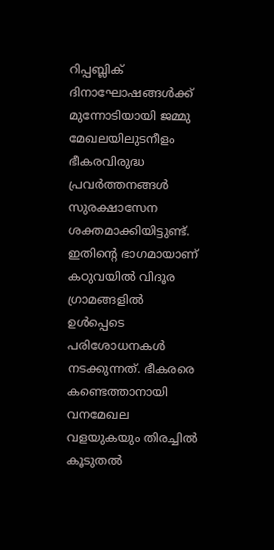റിപ്പബ്ലിക് ദിനാഘോഷങ്ങൾക്ക് മുന്നോടിയായി ജമ്മു മേഖലയിലുടനീളം ഭീകരവിരുദ്ധ പ്രവർത്തനങ്ങൾ സുരക്ഷാസേന ശക്തമാക്കിയിട്ടുണ്ട്. ഇതിന്റെ ഭാഗമായാണ് കഠുവയിൽ വിദൂര ഗ്രാമങ്ങളിൽ ഉൾപ്പെടെ പരിശോധനകൾ നടക്കുന്നത്. ഭീകരരെ കണ്ടെത്താനായി വനമേഖല വളയുകയും തിരച്ചിൽ കൂടുതൽ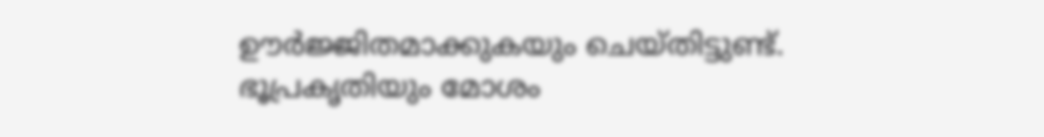ഊർജ്ജിതമാക്കുകയും ചെയ്തിട്ടുണ്ട്. ഭൂപ്രകൃതിയും മോശം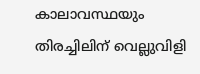കാലാവസ്ഥയും തിരച്ചിലിന് വെല്ലുവിളി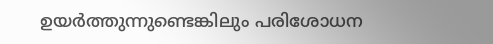ഉയർത്തുന്നുണ്ടെങ്കിലും പരിശോധന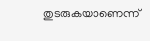തുടരുകയാണെന്ന്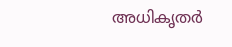അധികൃതർ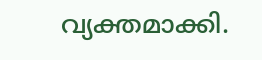വ്യക്തമാക്കി.